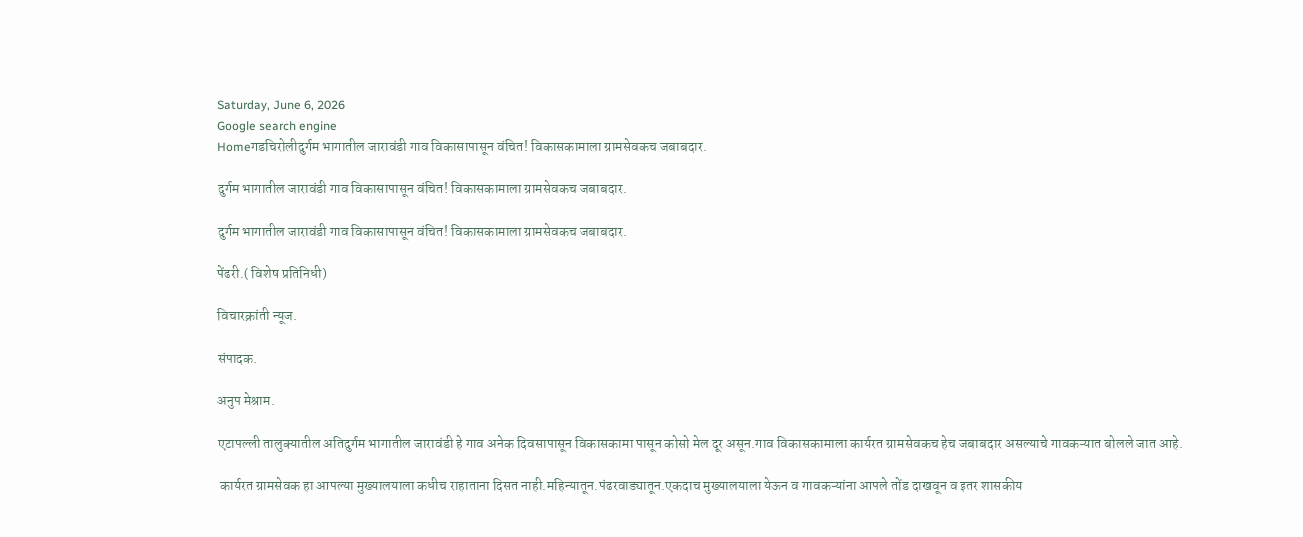Saturday, June 6, 2026
Google search engine
Homeगडचिरोलीदुर्गम भागातील जारावंडी गाव विकासापासून वंचित! विकासकामाला ग्रामसेवकच जबाबदार.

दुर्गम भागातील जारावंडी गाव विकासापासून वंचित! विकासकामाला ग्रामसेवकच जबाबदार.

दुर्गम भागातील जारावंडी गाव विकासापासून वंचित! विकासकामाला ग्रामसेवकच जबाबदार.

पेंढरी.( विशेष प्रतिनिधी)

विचारक्रांती न्यूज.

संपादक.

अनुप मेश्राम.

एटापल्ली तालुक्यातील अतिदुर्गम भागातील जारावंडी हे गाव अनेक दिवसापासून विकासकामा पासून कोसो मेल दूर असून.गाव विकासकामाला कार्यरत ग्रामसेवकच हेच जबाबदार असल्याचे गावकऱ्यात बोलले जात आहे.

 कार्यरत ग्रामसेवक हा आपल्या मुख्यालयाला कधीच राहाताना दिसत नाही.महिन्यातून.पंढरवाड्यातून.एकदाच मुख्यालयाला येऊन व गावकऱ्यांना आपले तोंड दाखवून व इतर शासकीय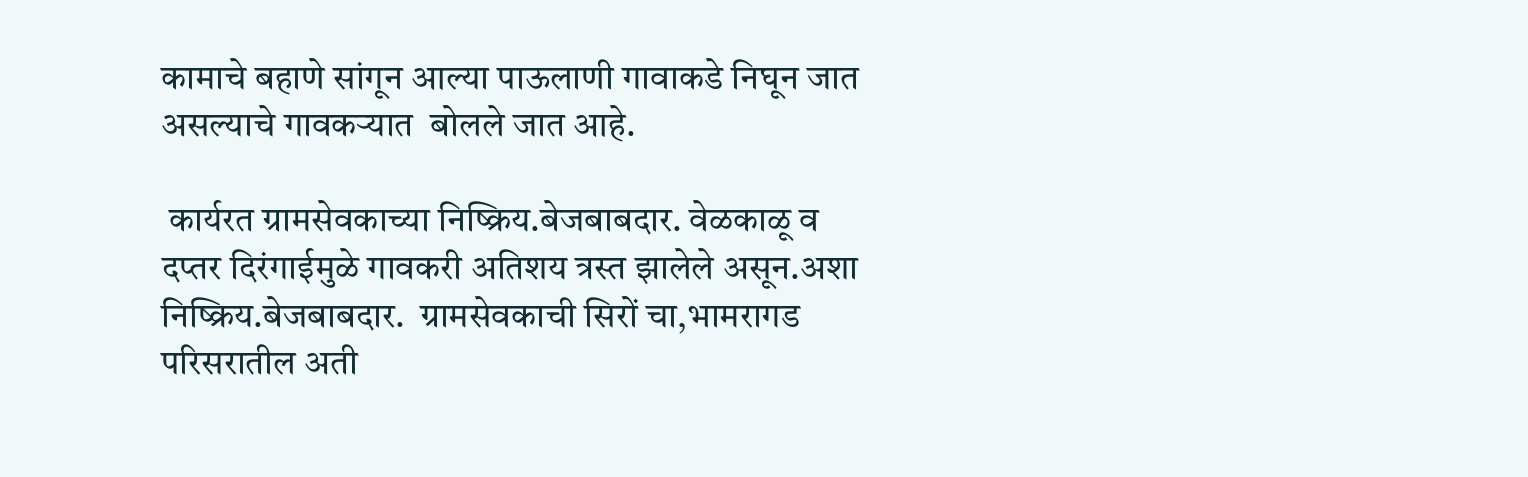कामाचे बहाणे सांगून आल्या पाऊलाणी गावाकडे निघून जात असल्याचे गावकऱ्यात  बोलले जात आहे.

 कार्यरत ग्रामसेवकाच्या निष्क्रिय.बेजबाबदार. वेळकाळू व दप्तर दिरंगाईमुळे गावकरी अतिशय त्रस्त झालेले असून.अशा निष्क्रिय.बेजबाबदार.  ग्रामसेवकाची सिरों चा,भामरागड परिसरातील अती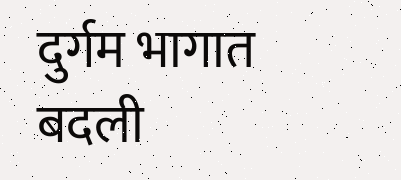दुर्गम भागात बदली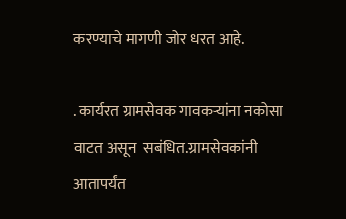करण्याचे मागणी जोर धरत आहे.

. कार्यरत ग्रामसेवक गावकऱ्यांना नकोसा वाटत असून  सबंधित.ग्रामसेवकांनी आतापर्यंत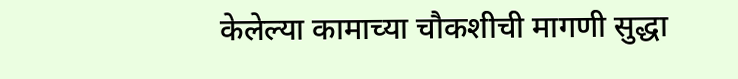केलेल्या कामाच्या चौकशीची मागणी सुद्धा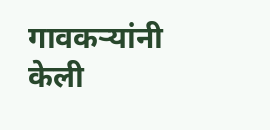गावकऱ्यांनी केली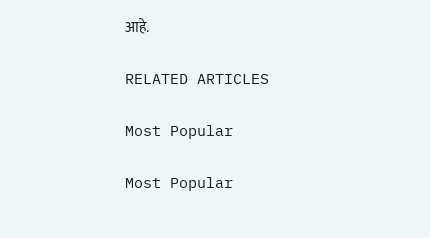आहे.

RELATED ARTICLES

Most Popular

Most Popular